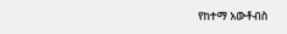የከተማ አውቶብስ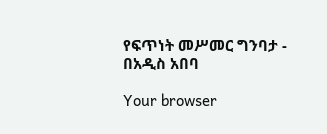የፍጥነት መሥመር ግንባታ - በአዲስ አበባ

Your browser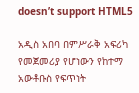doesn’t support HTML5

አዲስ አበባ በምሥራቅ አፍሪካ የመጀመሪያ የሆነውን የከተማ አውቶቡስ የፍጥነት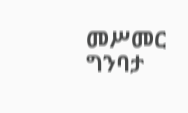መሥመር ግንባታ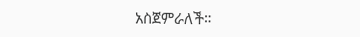አስጀምራለች።